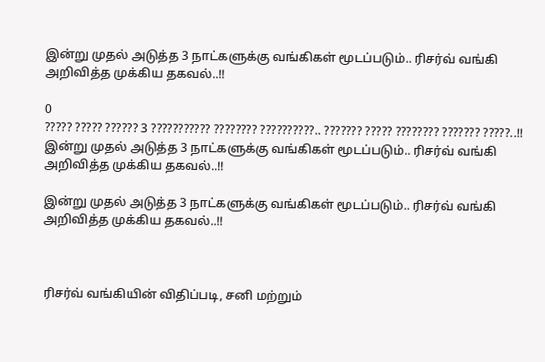இன்று முதல் அடுத்த 3 நாட்களுக்கு வங்கிகள் மூடப்படும்.. ரிசர்வ் வங்கி அறிவித்த முக்கிய தகவல்..!!

0
????? ????? ?????? 3 ??????????? ???????? ??????????.. ??????? ????? ???????? ??????? ?????..!!
இன்று முதல் அடுத்த 3 நாட்களுக்கு வங்கிகள் மூடப்படும்.. ரிசர்வ் வங்கி அறிவித்த முக்கிய தகவல்..!!

இன்று முதல் அடுத்த 3 நாட்களுக்கு வங்கிகள் மூடப்படும்.. ரிசர்வ் வங்கி அறிவித்த முக்கிய தகவல்..!!



ரிசர்வ் வங்கியின் விதிப்படி, சனி மற்றும்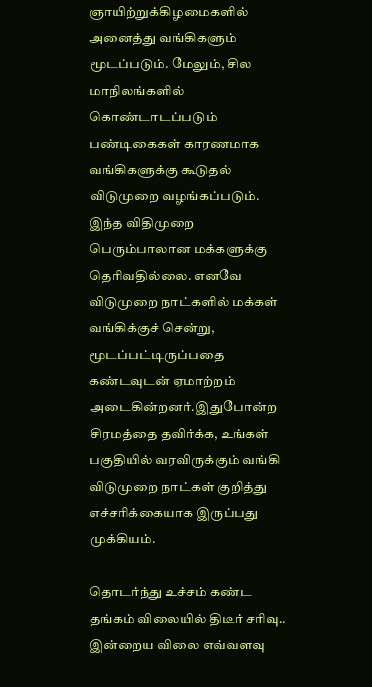ஞாயிற்றுக்கிழமைகளில் அனைத்து வங்கிகளும் மூடப்படும். மேலும், சில மாநிலங்களில் கொண்டாடப்படும் பண்டிகைகள் காரணமாக வங்கிகளுக்கு கூடுதல் விடுமுறை வழங்கப்படும். இந்த விதிமுறை பெரும்பாலான மக்களுக்கு தெரிவதில்லை. எனவே விடுமுறை நாட்களில் மக்கள் வங்கிக்குச் சென்று, மூடப்பட்டிருப்பதை கண்டவுடன் ஏமாற்றம் அடைகின்றனர்.இதுபோன்ற சிரமத்தை தவிர்க்க, உங்கள் பகுதியில் வரவிருக்கும் வங்கி விடுமுறை நாட்கள் குறித்து எச்சரிக்கையாக இருப்பது முக்கியம்.

தொடர்ந்து உச்சம் கண்ட தங்கம் விலையில் திடீர் சரிவு.. இன்றைய விலை எவ்வளவு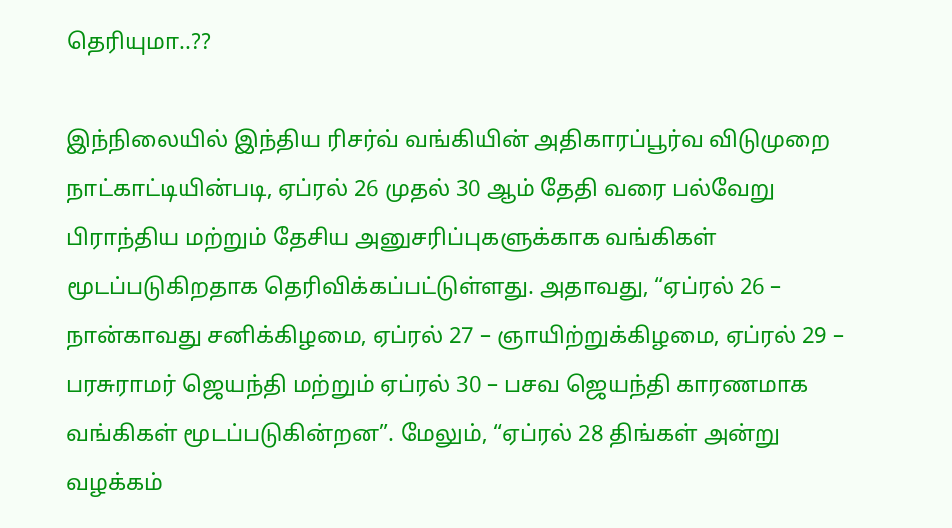தெரியுமா..??

இந்நிலையில் இந்திய ரிசர்வ் வங்கியின் அதிகாரப்பூர்வ விடுமுறை நாட்காட்டியின்படி, ஏப்ரல் 26 முதல் 30 ஆம் தேதி வரை பல்வேறு பிராந்திய மற்றும் தேசிய அனுசரிப்புகளுக்காக வங்கிகள் மூடப்படுகிறதாக தெரிவிக்கப்பட்டுள்ளது. அதாவது, “ஏப்ரல் 26 – நான்காவது சனிக்கிழமை, ஏப்ரல் 27 – ஞாயிற்றுக்கிழமை, ஏப்ரல் 29 – பரசுராமர் ஜெயந்தி மற்றும் ஏப்ரல் 30 – பசவ ஜெயந்தி காரணமாக வங்கிகள் மூடப்படுகின்றன”. மேலும், “ஏப்ரல் 28 திங்கள் அன்று வழக்கம்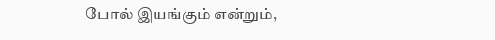போல் இயங்கும் என்றும்,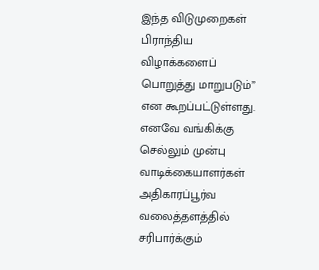இந்த விடுமுறைகள் பிராந்திய விழாக்களைப் பொறுத்து மாறுபடும்” என கூறப்பட்டுள்ளது. எனவே வங்கிக்கு செல்லும் முன்பு வாடிக்கையாளர்கள் அதிகாரப்பூர்வ வலைத்தளத்தில் சரிபார்க்கும்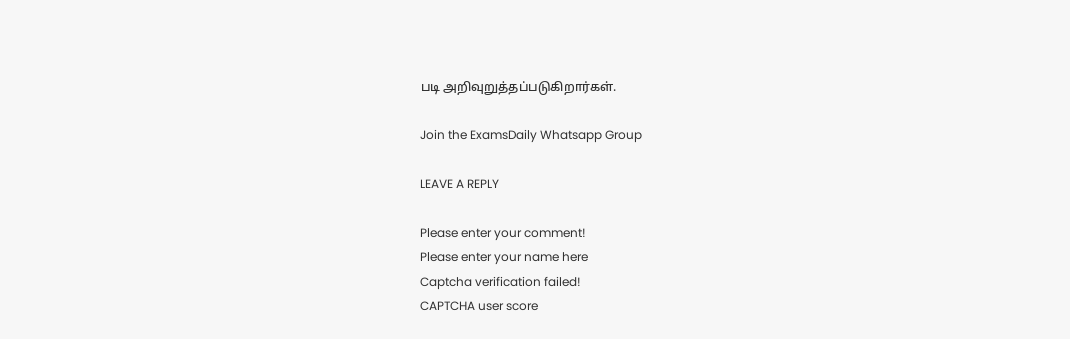படி அறிவுறுத்தப்படுகிறார்கள்.

Join the ExamsDaily Whatsapp Group

LEAVE A REPLY

Please enter your comment!
Please enter your name here
Captcha verification failed!
CAPTCHA user score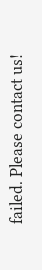failed. Please contact us!